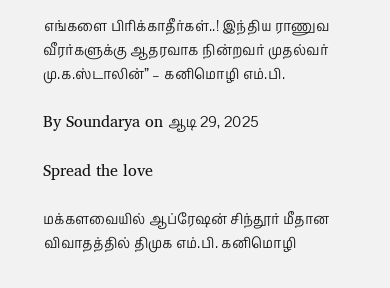எங்களை பிரிக்காதீர்கள்..! இந்திய ராணுவ வீரர்களுக்கு ஆதரவாக நின்றவர் முதல்வர் மு.க.ஸ்டாலின்” – கனிமொழி எம்.பி.

By Soundarya on ஆடி 29, 2025

Spread the love

மக்களவையில் ஆப்ரேஷன் சிந்தூர் மீதான விவாதத்தில் திமுக எம்.பி. கனிமொழி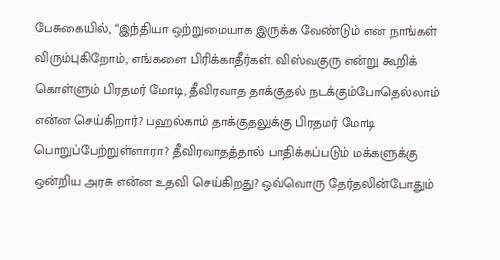பேசுகையில், “இந்தியா ஒற்றுமையாக இருக்க வேண்டும் என நாங்கள் விரும்புகிறோம், எங்களை பிரிக்காதீர்கள். விஸ்வகுரு என்று கூறிக் கொள்ளும் பிரதமர் மோடி, தீவிரவாத தாக்குதல் நடக்கும்போதெல்லாம் என்ன செய்கிறார்? பஹல்காம் தாக்குதலுக்கு பிரதமர் மோடி பொறுப்பேற்றுள்ளாரா? தீவிரவாதத்தால் பாதிக்கப்படும் மக்களுக்கு ஒன்றிய அரசு என்ன உதவி செய்கிறது? ஒவ்வொரு தேர்தலின்போதும்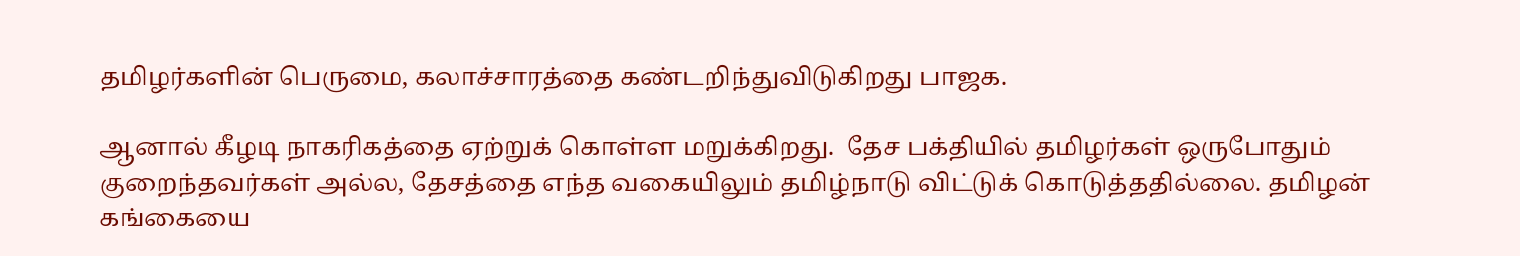தமிழர்களின் பெருமை, கலாச்சாரத்தை கண்டறிந்துவிடுகிறது பாஜக.

ஆனால் கீழடி நாகரிகத்தை ஏற்றுக் கொள்ள மறுக்கிறது.  தேச பக்தியில் தமிழர்கள் ஒருபோதும் குறைந்தவர்கள் அல்ல, தேசத்தை எந்த வகையிலும் தமிழ்நாடு விட்டுக் கொடுத்ததில்லை. தமிழன் கங்கையை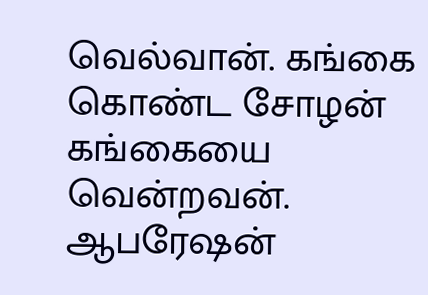வெல்வான். கங்கை கொண்ட சோழன் கங்கையை வென்றவன். ஆபரேஷன்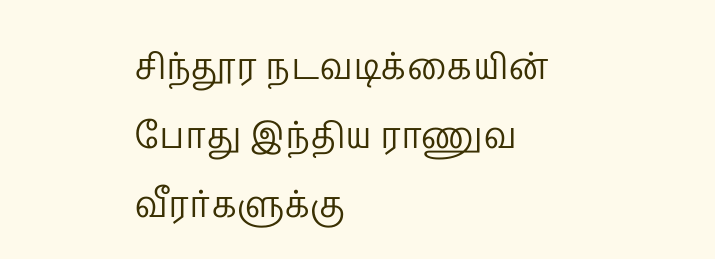சிந்தூர நடவடிக்கையின் போது இந்திய ராணுவ வீரர்களுக்கு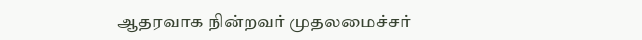ஆதரவாக நின்றவர் முதலமைச்சர்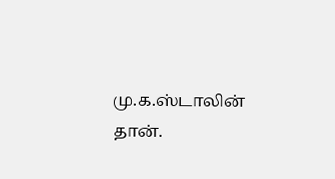மு.க.ஸ்டாலின் தான்.